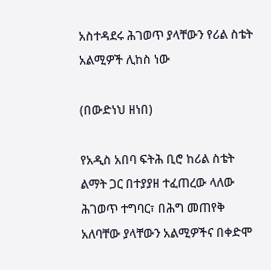አስተዳደሩ ሕገወጥ ያላቸውን የሪል ስቴት አልሚዎች ሊከስ ነው

(በውድነህ ዘነበ)

የአዲስ አበባ ፍትሕ ቢሮ ከሪል ስቴት ልማት ጋር በተያያዘ ተፈጠረው ላለው ሕገወጥ ተግባር፣ በሕግ መጠየቅ አለባቸው ያላቸውን አልሚዎችና በቀድሞ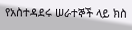የአስተዳደሩ ሠራተኞች ላይ ክስ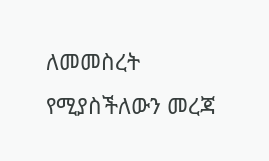ለመመስረት የሚያስችለውን መረጃ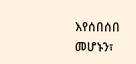እየሰበሰበ መሆኑን፣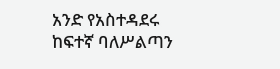አንድ የአስተዳደሩ ከፍተኛ ባለሥልጣን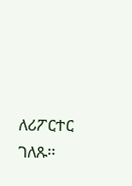ለሪፖርተር ገለጹ፡፡